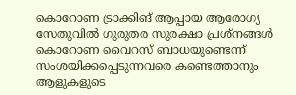കൊറോണ ട്രാക്കിങ് ആപ്പായ ആരോഗ്യ സേതുവിൽ ഗുരുതര സുരക്ഷാ പ്രശ്നങ്ങൾ
കൊറോണ വൈറസ് ബാധയുണ്ടെന്ന് സംശയിക്കപ്പെടുന്നവരെ കണ്ടെത്താനും ആളുകളുടെ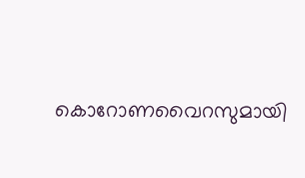കൊറോണവൈറസുമായി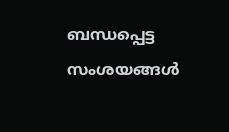ബന്ധപ്പെട്ട സംശയങ്ങൾ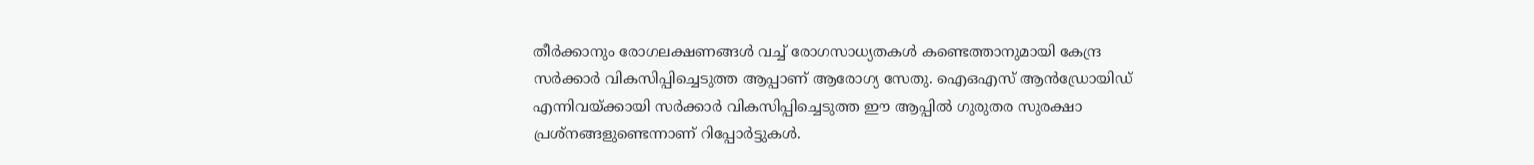തീർക്കാനും രോഗലക്ഷണങ്ങൾ വച്ച് രോഗസാധ്യതകൾ കണ്ടെത്താനുമായി കേന്ദ്ര സർക്കാർ വികസിപ്പിച്ചെടുത്ത ആപ്പാണ് ആരോഗ്യ സേതു. ഐഒഎസ് ആൻഡ്രോയിഡ് എന്നിവയ്ക്കായി സർക്കാർ വികസിപ്പിച്ചെടുത്ത ഈ ആപ്പിൽ ഗുരുതര സുരക്ഷാ പ്രശ്നങ്ങളുണ്ടെന്നാണ് റിപ്പോർട്ടുകൾ.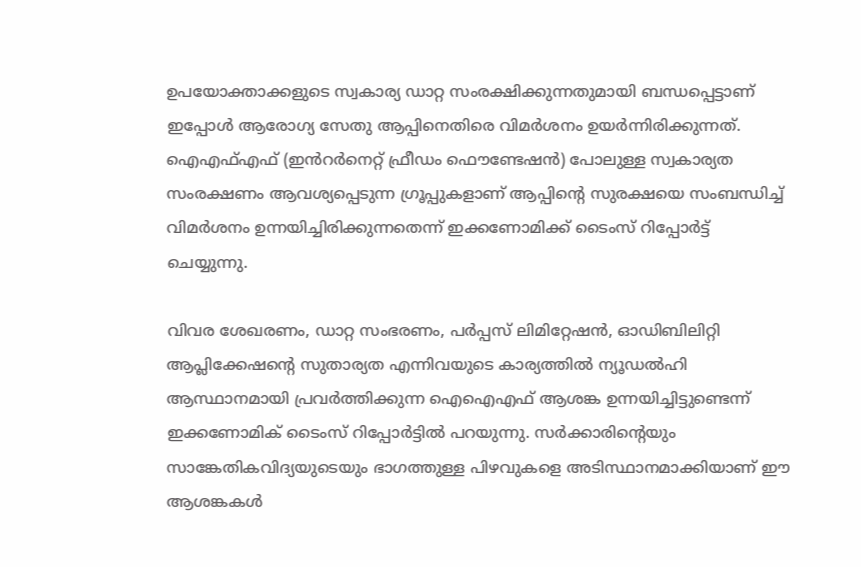ഉപയോക്താക്കളുടെ സ്വകാര്യ ഡാറ്റ സംരക്ഷിക്കുന്നതുമായി ബന്ധപ്പെട്ടാണ് ഇപ്പോൾ ആരോഗ്യ സേതു ആപ്പിനെതിരെ വിമർശനം ഉയർന്നിരിക്കുന്നത്. ഐഎഫ്എഫ് (ഇൻറർനെറ്റ് ഫ്രീഡം ഫൌണ്ടേഷൻ) പോലുള്ള സ്വകാര്യത സംരക്ഷണം ആവശ്യപ്പെടുന്ന ഗ്രൂപ്പുകളാണ് ആപ്പിന്റെ സുരക്ഷയെ സംബന്ധിച്ച് വിമർശനം ഉന്നയിച്ചിരിക്കുന്നതെന്ന് ഇക്കണോമിക്ക് ടൈംസ് റിപ്പോർട്ട് ചെയ്യുന്നു.

വിവര ശേഖരണം, ഡാറ്റ സംഭരണം, പർപ്പസ് ലിമിറ്റേഷൻ, ഓഡിബിലിറ്റി ആപ്ലിക്കേഷന്റെ സുതാര്യത എന്നിവയുടെ കാര്യത്തിൽ ന്യൂഡൽഹി ആസ്ഥാനമായി പ്രവർത്തിക്കുന്ന ഐഐഎഫ് ആശങ്ക ഉന്നയിച്ചിട്ടുണ്ടെന്ന് ഇക്കണോമിക് ടൈംസ് റിപ്പോർട്ടിൽ പറയുന്നു. സർക്കാരിന്റെയും സാങ്കേതികവിദ്യയുടെയും ഭാഗത്തുള്ള പിഴവുകളെ അടിസ്ഥാനമാക്കിയാണ് ഈ ആശങ്കകൾ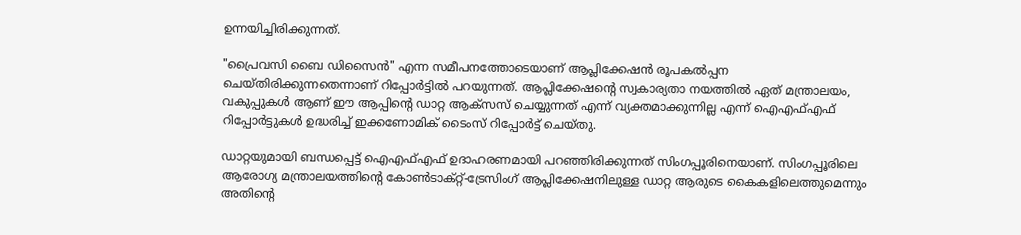ഉന്നയിച്ചിരിക്കുന്നത്.

"പ്രൈവസി ബൈ ഡിസൈൻ" എന്ന സമീപനത്തോടെയാണ് ആപ്ലിക്കേഷൻ രൂപകൽപ്പന ചെയ്തിരിക്കുന്നതെന്നാണ് റിപ്പോർട്ടിൽ പറയുന്നത്. ആപ്ലിക്കേഷന്റെ സ്വകാര്യതാ നയത്തിൽ ഏത് മന്ത്രാലയം, വകുപ്പുകൾ ആണ് ഈ ആപ്പിന്റെ ഡാറ്റ ആക്സസ് ചെയ്യുന്നത് എന്ന് വ്യക്തമാക്കുന്നില്ല എന്ന് ഐഎഫ്എഫ് റിപ്പോർട്ടുകൾ ഉദ്ധരിച്ച് ഇക്കണോമിക് ടൈംസ് റിപ്പോർട്ട് ചെയ്തു.

ഡാറ്റയുമായി ബന്ധപ്പെട്ട് ഐഎഫ്എഫ് ഉദാഹരണമായി പറഞ്ഞിരിക്കുന്നത് സിംഗപ്പൂരിനെയാണ്. സിംഗപ്പൂരിലെ ആരോഗ്യ മന്ത്രാലയത്തിന്റെ കോൺടാക്റ്റ്-ട്രേസിംഗ് ആപ്ലിക്കേഷനിലുള്ള ഡാറ്റ ആരുടെ കൈകളിലെത്തുമെന്നും അതിന്റെ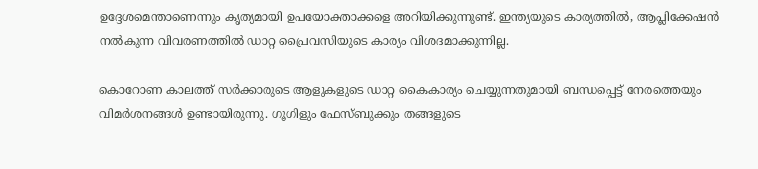ഉദ്ദേശമെന്താണെന്നും കൃത്യമായി ഉപയോക്താക്കളെ അറിയിക്കുന്നുണ്ട്. ഇന്ത്യയുടെ കാര്യത്തിൽ, ആപ്ലിക്കേഷൻ നൽകുന്ന വിവരണത്തിൽ ഡാറ്റ പ്രൈവസിയുടെ കാര്യം വിശദമാക്കുന്നില്ല.

കൊറോണ കാലത്ത് സർക്കാരുടെ ആളുകളുടെ ഡാറ്റ കൈകാര്യം ചെയ്യുന്നതുമായി ബന്ധപ്പെട്ട് നേരത്തെയും വിമർശനങ്ങൾ ഉണ്ടായിരുന്നു. ഗൂഗിളും ഫേസ്ബുക്കും തങ്ങളുടെ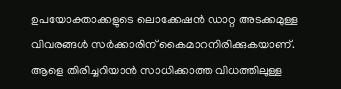ഉപയോക്താക്കളുടെ ലൊക്കേഷൻ ഡാറ്റ അടക്കമുള്ള വിവരങ്ങൾ സർക്കാരിന് കൈമാറനിരിക്കുകയാണ്. ആളെ തിരിച്ചറിയാൻ സാധിക്കാത്ത വിധത്തിലുള്ള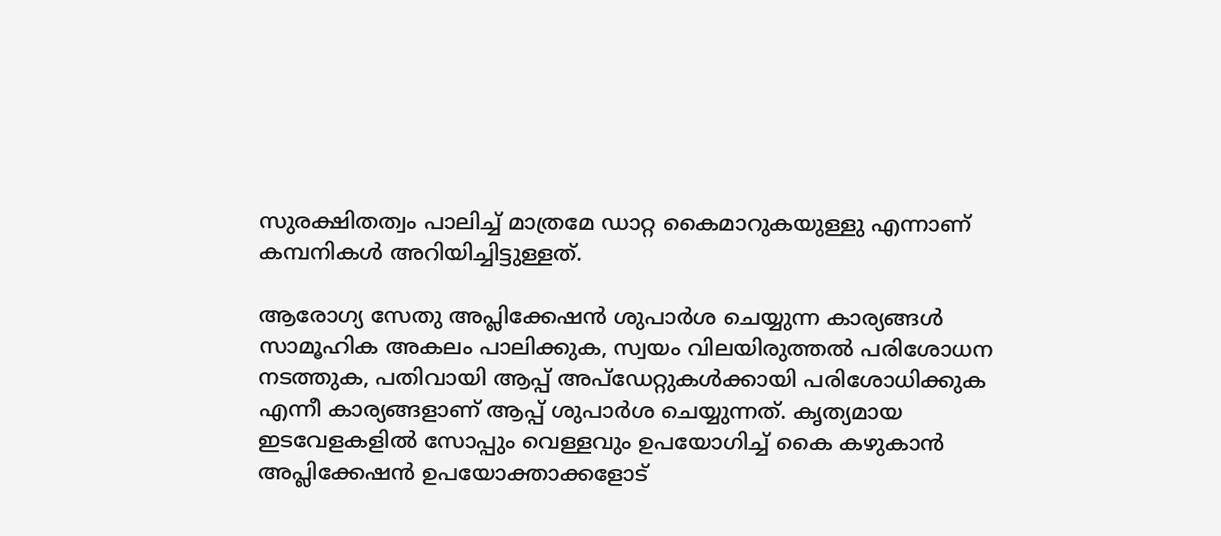സുരക്ഷിതത്വം പാലിച്ച് മാത്രമേ ഡാറ്റ കൈമാറുകയുള്ളു എന്നാണ് കമ്പനികൾ അറിയിച്ചിട്ടുള്ളത്.

ആരോഗ്യ സേതു അപ്ലിക്കേഷൻ ശുപാർശ ചെയ്യുന്ന കാര്യങ്ങൾ
സാമൂഹിക അകലം പാലിക്കുക, സ്വയം വിലയിരുത്തൽ പരിശോധന നടത്തുക, പതിവായി ആപ്പ് അപ്ഡേറ്റുകൾക്കായി പരിശോധിക്കുക എന്നീ കാര്യങ്ങളാണ് ആപ്പ് ശുപാർശ ചെയ്യുന്നത്. കൃത്യമായ ഇടവേളകളിൽ സോപ്പും വെള്ളവും ഉപയോഗിച്ച് കൈ കഴുകാൻ അപ്ലിക്കേഷൻ ഉപയോക്താക്കളോട്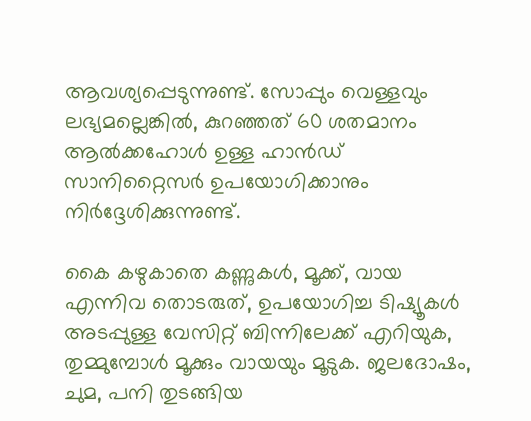ആവശ്യപ്പെടുന്നുണ്ട്. സോപ്പും വെള്ളവും ലഭ്യമല്ലെങ്കിൽ, കുറഞ്ഞത് 60 ശതമാനം ആൽക്കഹോൾ ഉള്ള ഹാൻഡ് സാനിറ്റൈസർ ഉപയോഗിക്കാനും നിർദ്ദേശിക്കുന്നുണ്ട്.

കൈ കഴുകാതെ കണ്ണുകൾ, മൂക്ക്, വായ എന്നിവ തൊടരുത്, ഉപയോഗിച്ച ടിഷ്യൂകൾ അടപ്പുള്ള വേസിറ്റ് ബിന്നിലേക്ക് എറിയുക, തുമ്മുമ്പോൾ മൂക്കും വായയും മൂടുക. ജലദോഷം, ചുമ, പനി തുടങ്ങിയ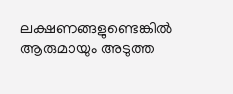ലക്ഷണങ്ങളുണ്ടെങ്കിൽ ആരുമായും അടുത്ത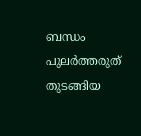ബന്ധം പുലർത്തരുത് തുടങ്ങിയ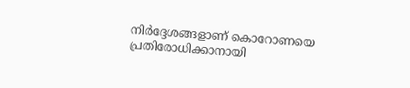നിർദ്ദേശങ്ങളാണ് കൊറോണയെ പ്രതിരോധിക്കാനായി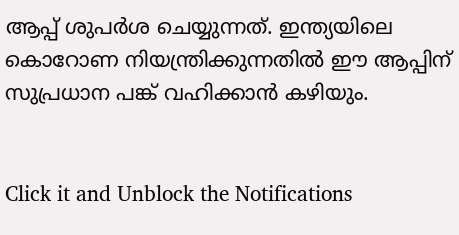ആപ്പ് ശുപർശ ചെയ്യുന്നത്. ഇന്ത്യയിലെ കൊറോണ നിയന്ത്രിക്കുന്നതിൽ ഈ ആപ്പിന് സുപ്രധാന പങ്ക് വഹിക്കാൻ കഴിയും.


Click it and Unblock the Notifications